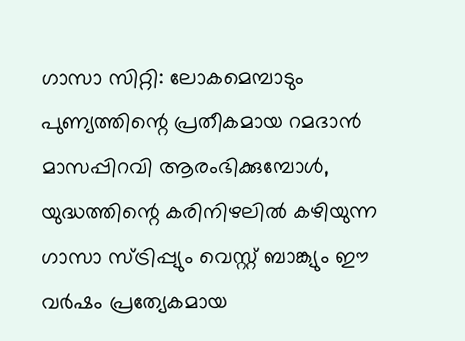ഗാസാ സിറ്റി: ലോകമെമ്പാടും പുണ്യത്തിന്റെ പ്രതീകമായ റമദാൻ മാസപ്പിറവി ആരംഭിക്കുമ്പോൾ, യുദ്ധത്തിന്റെ കരിനിഴലിൽ കഴിയുന്ന ഗാസാ സ്ട്രിപ്പ്യും വെസ്റ്റ് ബാങ്ക്യും ഈ വർഷം പ്രത്യേകമായ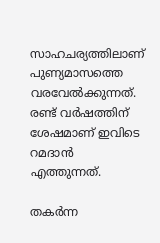സാഹചര്യത്തിലാണ് പുണ്യമാസത്തെ വരവേൽക്കുന്നത്. രണ്ട് വർഷത്തിന് ശേഷമാണ് ഇവിടെ റമദാൻ എത്തുന്നത്.

തകർന്ന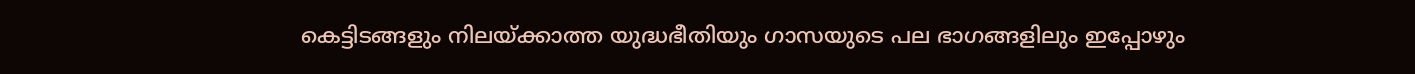കെട്ടിടങ്ങളും നിലയ്ക്കാത്ത യുദ്ധഭീതിയും ഗാസയുടെ പല ഭാഗങ്ങളിലും ഇപ്പോഴും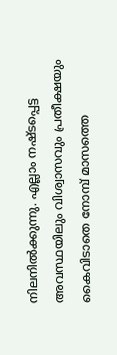നിലനിൽക്കുന്നു. എല്ലാം നഷ്ടപ്പെട്ട അവസ്ഥയിലും വിശ്വാസവും പ്രതീക്ഷയും കൈവിടാതെ നോമ്പ് മാസത്തെ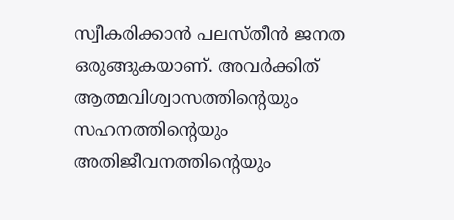സ്വീകരിക്കാൻ പലസ്തീൻ ജനത ഒരുങ്ങുകയാണ്. അവർക്കിത് ആത്മവിശ്വാസത്തിന്റെയും സഹനത്തിന്റെയും അതിജീവനത്തിന്റെയും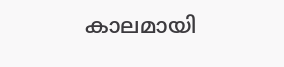കാലമായി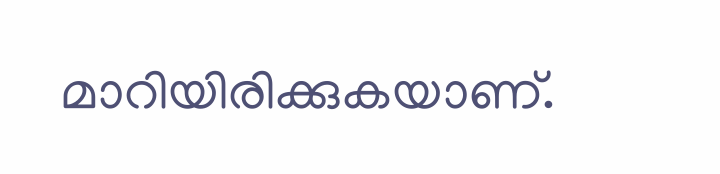മാറിയിരിക്കുകയാണ്.